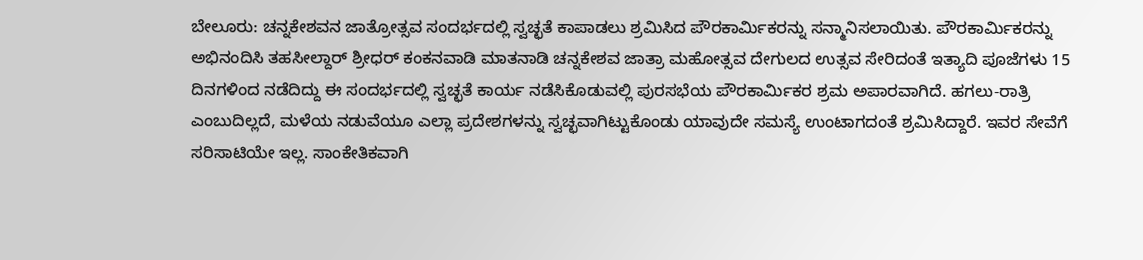ಬೇಲೂರು: ಚನ್ನಕೇಶವನ ಜಾತ್ರೋತ್ಸವ ಸಂದರ್ಭದಲ್ಲಿ ಸ್ವಚ್ಛತೆ ಕಾಪಾಡಲು ಶ್ರಮಿಸಿದ ಪೌರಕಾರ್ಮಿಕರನ್ನು ಸನ್ಮಾನಿಸಲಾಯಿತು. ಪೌರಕಾರ್ಮಿಕರನ್ನು ಅಭಿನಂದಿಸಿ ತಹಸೀಲ್ದಾರ್ ಶ್ರೀಧರ್ ಕಂಕನವಾಡಿ ಮಾತನಾಡಿ ಚನ್ನಕೇಶವ ಜಾತ್ರಾ ಮಹೋತ್ಸವ ದೇಗುಲದ ಉತ್ಸವ ಸೇರಿದಂತೆ ಇತ್ಯಾದಿ ಪೂಜೆಗಳು 15 ದಿನಗಳಿಂದ ನಡೆದಿದ್ದು ಈ ಸಂದರ್ಭದಲ್ಲಿ ಸ್ವಚ್ಛತೆ ಕಾರ್ಯ ನಡೆಸಿಕೊಡುವಲ್ಲಿ ಪುರಸಭೆಯ ಪೌರಕಾರ್ಮಿಕರ ಶ್ರಮ ಅಪಾರವಾಗಿದೆ. ಹಗಲು-ರಾತ್ರಿ ಎಂಬುದಿಲ್ಲದೆ, ಮಳೆಯ ನಡುವೆಯೂ ಎಲ್ಲಾ ಪ್ರದೇಶಗಳನ್ನು ಸ್ವಚ್ಛವಾಗಿಟ್ಟುಕೊಂಡು ಯಾವುದೇ ಸಮಸ್ಯೆ ಉಂಟಾಗದಂತೆ ಶ್ರಮಿಸಿದ್ದಾರೆ. ಇವರ ಸೇವೆಗೆ ಸರಿಸಾಟಿಯೇ ಇಲ್ಲ. ಸಾಂಕೇತಿಕವಾಗಿ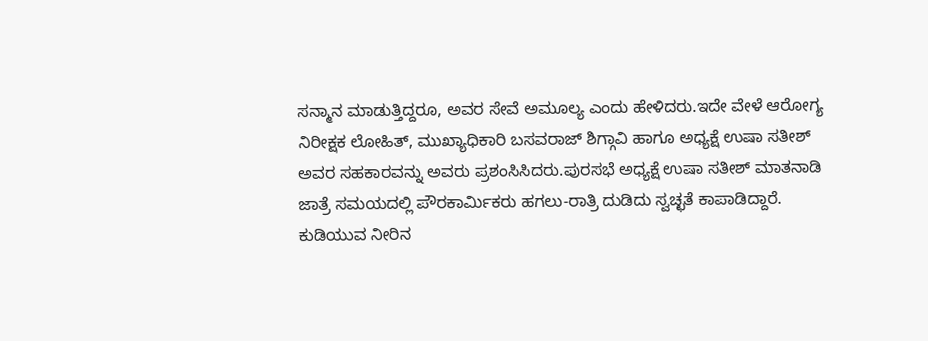ಸನ್ಮಾನ ಮಾಡುತ್ತಿದ್ದರೂ, ಅವರ ಸೇವೆ ಅಮೂಲ್ಯ ಎಂದು ಹೇಳಿದರು.ಇದೇ ವೇಳೆ ಆರೋಗ್ಯ ನಿರೀಕ್ಷಕ ಲೋಹಿತ್, ಮುಖ್ಯಾಧಿಕಾರಿ ಬಸವರಾಜ್ ಶಿಗ್ಗಾವಿ ಹಾಗೂ ಅಧ್ಯಕ್ಷೆ ಉಷಾ ಸತೀಶ್ ಅವರ ಸಹಕಾರವನ್ನು ಅವರು ಪ್ರಶಂಸಿಸಿದರು.ಪುರಸಭೆ ಅಧ್ಯಕ್ಷೆ ಉಷಾ ಸತೀಶ್ ಮಾತನಾಡಿ ಜಾತ್ರೆ ಸಮಯದಲ್ಲಿ ಪೌರಕಾರ್ಮಿಕರು ಹಗಲು-ರಾತ್ರಿ ದುಡಿದು ಸ್ವಚ್ಛತೆ ಕಾಪಾಡಿದ್ದಾರೆ. ಕುಡಿಯುವ ನೀರಿನ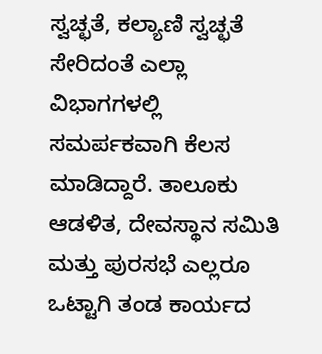ಸ್ವಚ್ಛತೆ, ಕಲ್ಯಾಣಿ ಸ್ವಚ್ಛತೆ ಸೇರಿದಂತೆ ಎಲ್ಲಾ ವಿಭಾಗಗಳಲ್ಲಿ ಸಮರ್ಪಕವಾಗಿ ಕೆಲಸ ಮಾಡಿದ್ದಾರೆ. ತಾಲೂಕು ಆಡಳಿತ, ದೇವಸ್ಥಾನ ಸಮಿತಿ ಮತ್ತು ಪುರಸಭೆ ಎಲ್ಲರೂ ಒಟ್ಟಾಗಿ ತಂಡ ಕಾರ್ಯದ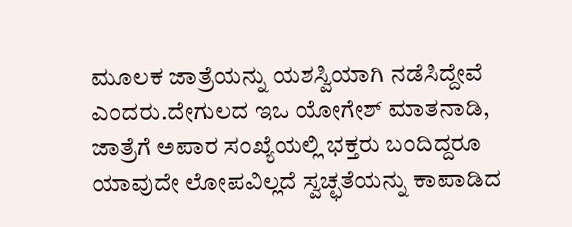ಮೂಲಕ ಜಾತ್ರೆಯನ್ನು ಯಶಸ್ವಿಯಾಗಿ ನಡೆಸಿದ್ದೇವೆ ಎಂದರು.ದೇಗುಲದ ಇಒ ಯೋಗೇಶ್ ಮಾತನಾಡಿ, ಜಾತ್ರೆಗೆ ಅಪಾರ ಸಂಖ್ಯೆಯಲ್ಲಿ ಭಕ್ತರು ಬಂದಿದ್ದರೂ ಯಾವುದೇ ಲೋಪವಿಲ್ಲದೆ ಸ್ವಚ್ಛತೆಯನ್ನು ಕಾಪಾಡಿದ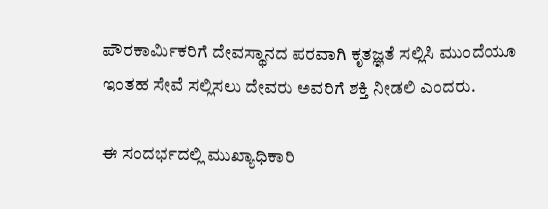ಪೌರಕಾರ್ಮಿಕರಿಗೆ ದೇವಸ್ಥಾನದ ಪರವಾಗಿ ಕೃತಜ್ಞತೆ ಸಲ್ಲಿಸಿ ಮುಂದೆಯೂ ಇಂತಹ ಸೇವೆ ಸಲ್ಲಿಸಲು ದೇವರು ಅವರಿಗೆ ಶಕ್ತಿ ನೀಡಲಿ ಎಂದರು.

ಈ ಸಂದರ್ಭದಲ್ಲಿ ಮುಖ್ಯಾಧಿಕಾರಿ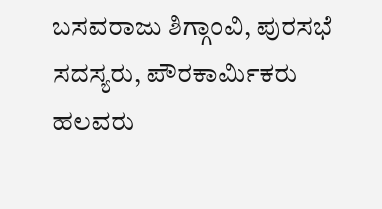ಬಸವರಾಜು ಶಿಗ್ಗಾಂವಿ, ಪುರಸಭೆ ಸದಸ್ಯರು, ಪೌರಕಾರ್ಮಿಕರು ಹಲವರು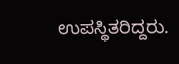ಉಪಸ್ಥಿತರಿದ್ದರು.